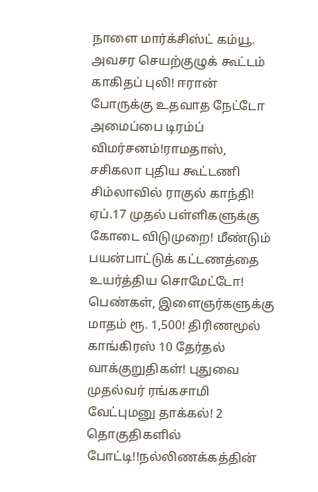நாளை மார்க்சிஸ்ட் கம்யூ. அவசர செயற்குழுக் கூட்டம் காகிதப் புலி! ஈரான் போருக்கு உதவாத நேட்டோ அமைப்பை டிரம்ப் விமர்சனம்!ராமதாஸ், சசிகலா புதிய கூட்டணி சிம்லாவில் ராகுல் காந்தி! ஏப்.17 முதல் பள்ளிகளுக்கு கோடை விடுமுறை! மீண்டும் பயன்பாட்டுக் கட்டணத்தை உயர்த்திய சொமேட்டோ! பெண்கள், இளைஞர்களுக்கு மாதம் ரூ. 1,500! திரிணமூல் காங்கிரஸ் 10 தேர்தல் வாக்குறுதிகள்! புதுவை முதல்வர் ரங்கசாமி வேட்புமனு தாக்கல்! 2 தொகுதிகளில் போட்டி!!நல்லிணக்கத்தின்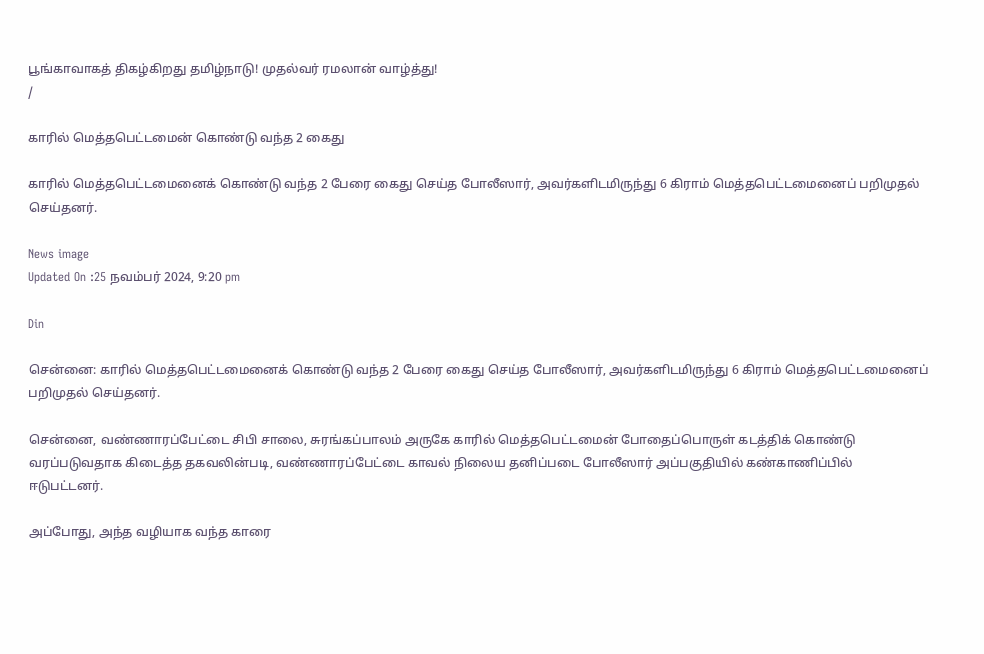பூங்காவாகத் திகழ்கிறது தமிழ்நாடு! முதல்வர் ரமலான் வாழ்த்து!
/

காரில் மெத்தபெட்டமைன் கொண்டு வந்த 2 கைது

காரில் மெத்தபெட்டமைனைக் கொண்டு வந்த 2 பேரை கைது செய்த போலீஸார், அவர்களிடமிருந்து 6 கிராம் மெத்தபெட்டமைனைப் பறிமுதல் செய்தனர்.

News image
Updated On :25 நவம்பர் 2024, 9:20 pm

Din

சென்னை: காரில் மெத்தபெட்டமைனைக் கொண்டு வந்த 2 பேரை கைது செய்த போலீஸார், அவர்களிடமிருந்து 6 கிராம் மெத்தபெட்டமைனைப் பறிமுதல் செய்தனர்.

சென்னை, வண்ணாரப்பேட்டை சிபி சாலை, சுரங்கப்பாலம் அருகே காரில் மெத்தபெட்டமைன் போதைப்பொருள் கடத்திக் கொண்டு வரப்படுவதாக கிடைத்த தகவலின்படி, வண்ணாரப்பேட்டை காவல் நிலைய தனிப்படை போலீஸார் அப்பகுதியில் கண்காணிப்பில் ஈடுபட்டனர்.

அப்போது, அந்த வழியாக வந்த காரை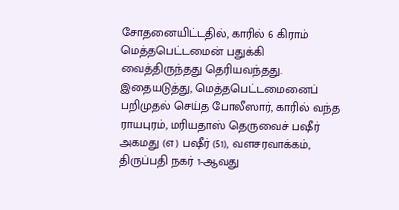சோதனையிட்டதில், காரில் 6 கிராம் மெத்தபெட்டமைன் பதுக்கி வைத்திருந்தது தெரியவந்தது. இதையடுத்து, மெத்தபெட்டமைனைப் பறிமுதல் செய்த போலீஸார், காரில் வந்த ராயபுரம், மரியதாஸ் தெருவைச் பஷீர் அகமது (எ) பஷீர் (51), வளசரவாக்கம், திருப்பதி நகர் 1-ஆவது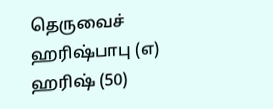தெருவைச் ஹரிஷ்பாபு (எ) ஹரிஷ் (50)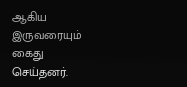ஆகிய இருவரையும் கைது செய்தனர்.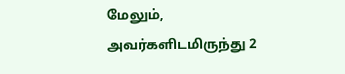மேலும், அவர்களிடமிருந்து 2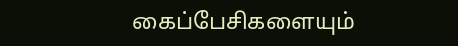கைப்பேசிகளையும்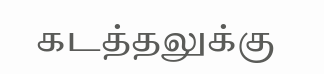கடத்தலுக்கு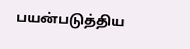பயன்படுத்திய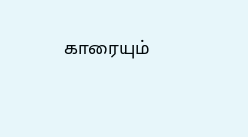காரையும்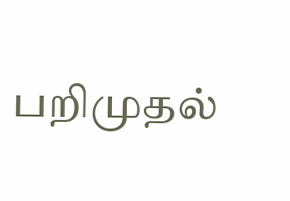பறிமுதல்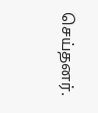செய்தனர்.